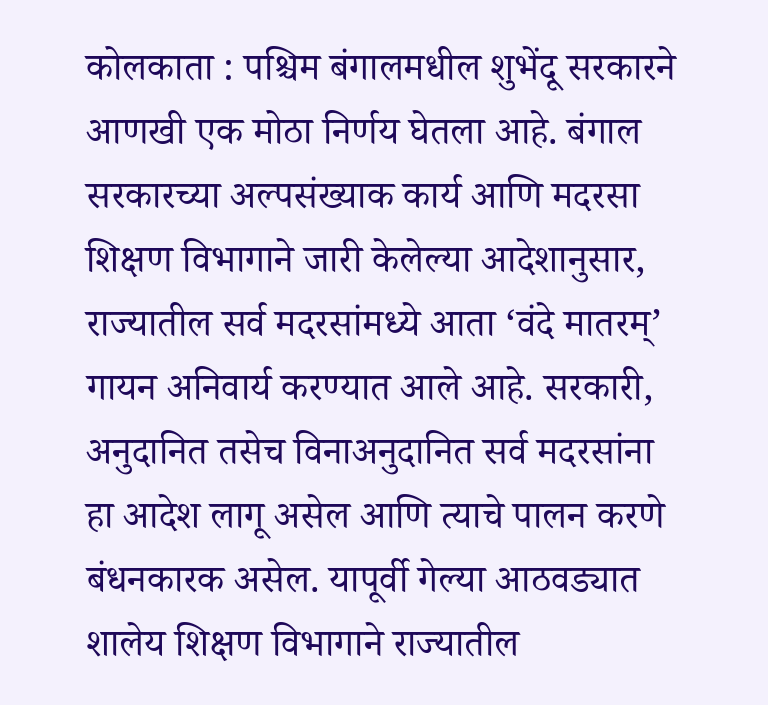कोलकाता : पश्चिम बंगालमधील शुभेंदू सरकारने आणखी एक मोठा निर्णय घेतला आहे. बंगाल सरकारच्या अल्पसंख्याक कार्य आणि मदरसा शिक्षण विभागाने जारी केलेल्या आदेशानुसार, राज्यातील सर्व मदरसांमध्ये आता ‘वंदे मातरम्’ गायन अनिवार्य करण्यात आले आहे. सरकारी, अनुदानित तसेच विनाअनुदानित सर्व मदरसांना हा आदेश लागू असेल आणि त्याचे पालन करणे बंधनकारक असेल. यापूर्वी गेल्या आठवड्यात शालेय शिक्षण विभागाने राज्यातील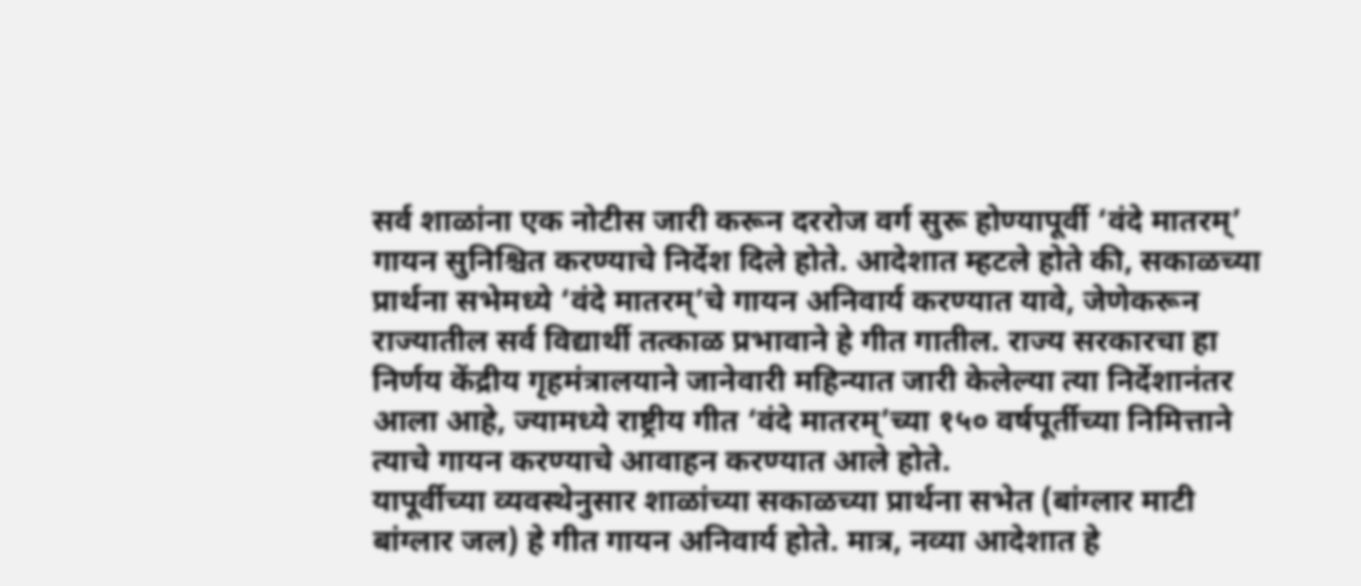सर्व शाळांना एक नोटीस जारी करून दररोज वर्ग सुरू होण्यापूर्वी ‘वंदे मातरम्’ गायन सुनिश्चित करण्याचे निर्देश दिले होते. आदेशात म्हटले होते की, सकाळच्या प्रार्थना सभेमध्ये ‘वंदे मातरम्’चे गायन अनिवार्य करण्यात यावे, जेणेकरून राज्यातील सर्व विद्यार्थी तत्काळ प्रभावाने हे गीत गातील. राज्य सरकारचा हा निर्णय केंद्रीय गृहमंत्रालयाने जानेवारी महिन्यात जारी केलेल्या त्या निर्देशानंतर आला आहे, ज्यामध्ये राष्ट्रीय गीत ‘वंदे मातरम्’च्या १५० वर्षपूर्तीच्या निमित्ताने त्याचे गायन करण्याचे आवाहन करण्यात आले होते.
यापूर्वीच्या व्यवस्थेनुसार शाळांच्या सकाळच्या प्रार्थना सभेत (बांग्लार माटी बांग्लार जल) हे गीत गायन अनिवार्य होते. मात्र, नव्या आदेशात हे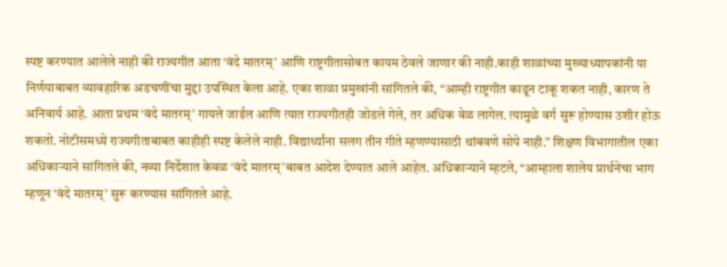स्पष्ट करण्यात आलेले नाही की राज्यगीत आता ‘वंदे मातरम्’ आणि राष्ट्रगीतासोबत कायम ठेवले जाणार की नाही.काही शाळांच्या मुख्याध्यापकांनी या निर्णयाबाबत व्यावहारिक अडचणींचा मुद्दा उपस्थित केला आहे. एका शाळा प्रमुखांनी सांगितले की, “आम्ही राष्ट्रगीत काढून टाकू शकत नाही, कारण ते अनिवार्य आहे. आता प्रथम ‘वंदे मातरम्’ गायले जाईल आणि त्यात राज्यगीतही जोडले गेले, तर अधिक वेळ लागेल. त्यामुळे वर्ग सुरू होण्यास उशीर होऊ शकतो. नोटीसमध्ये राज्यगीताबाबत काहीही स्पष्ट केलेले नाही. विद्यार्थ्यांना सलग तीन गीते म्हणण्यासाठी थांबवणे सोपे नाही.” शिक्षण विभागातील एका अधिकाऱ्याने सांगितले की, नव्या निर्देशात केवळ ‘वंदे मातरम्’बाबत आदेश देण्यात आले आहेत. अधिकाऱ्याने म्हटले, “आम्हाला शालेय प्रार्थनेचा भाग म्हणून ‘वंदे मातरम्’ सुरू करण्यास सांगितले आहे.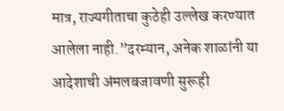मात्र, राज्यगीताचा कुठेही उल्लेख करण्यात आलेला नाही.”दरम्यान, अनेक शाळांनी या आदेशाची अंमलबजावणी सुरूही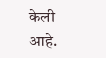केली आहे.